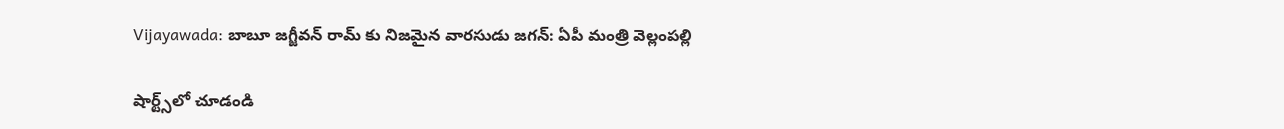Vijayawada: బాబూ జగ్జీవన్ రామ్ కు నిజమైన వారసుడు జగన్: ఏపీ మంత్రి వెల్లంపల్లి

షార్ట్స్‌లో చూడండి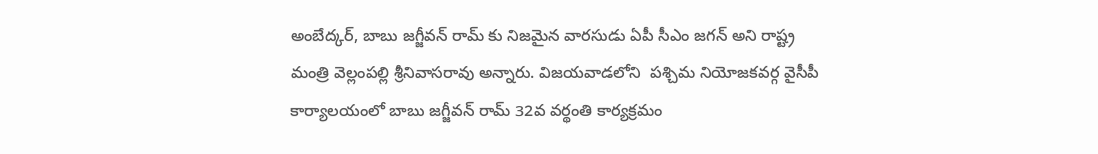అంబేద్కర్, బాబు జగ్జీవన్ రామ్ కు నిజమైన వారసుడు ఏపీ సీఎం జగన్ అని రాష్ట్ర మంత్రి వెల్లంపల్లి శ్రీనివాసరావు అన్నారు. విజయవాడలోని  పశ్చిమ నియోజకవర్గ వైసీపీ కార్యాలయంలో బాబు జగ్జీవన్ రామ్ 32వ వర్థంతి కార్యక్రమం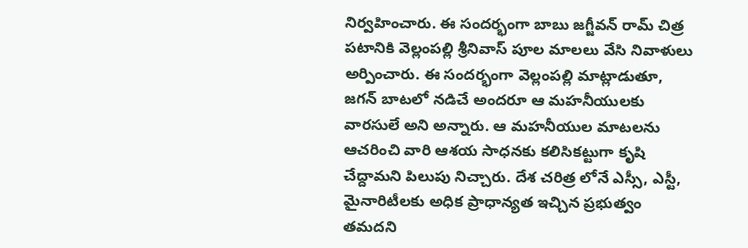నిర్వహించారు. ఈ సందర్భంగా బాబు జగ్జీవన్ రామ్ చిత్ర పటానికి వెల్లంపల్లి శ్రీనివాస్ పూల మాలలు వేసి నివాళులు అర్పించారు. ఈ సందర్భంగా వెల్లంపల్లి మాట్లాడుతూ, జగన్ బాటలో నడిచే అందరూ ఆ మహనీయులకు వారసులే అని అన్నారు. ఆ మహనీయుల మాటలను ఆచరించి వారి ఆశయ సాధనకు కలిసికట్టుగా కృషి చేద్దామని పిలుపు నిచ్చారు. దేశ చరిత్ర లోనే ఎస్సీ, ఎస్టీ, మైనారిటీలకు అధిక ప్రాధాన్యత ఇచ్చిన ప్రభుత్వం తమదని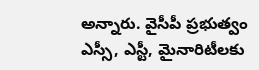అన్నారు. వైసీపీ ప్రభుత్వం ఎస్సీ, ఎస్టీ, మైనారిటీలకు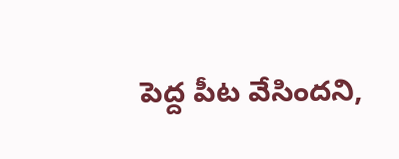పెద్ద పీట వేసిందని,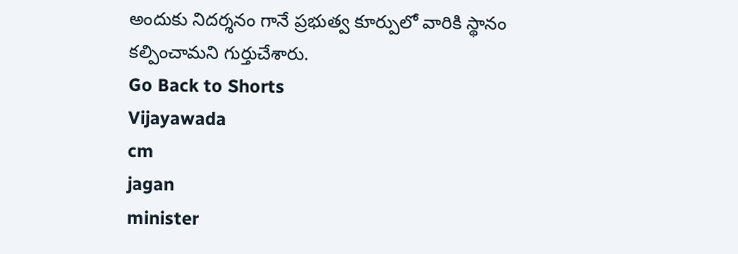అందుకు నిదర్శనం గానే ప్రభుత్వ కూర్పులో వారికి స్థానం కల్పించామని గుర్తుచేశారు.
Go Back to Shorts
Vijayawada
cm
jagan
minister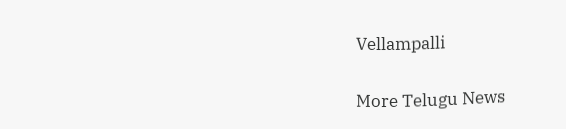Vellampalli

More Telugu News